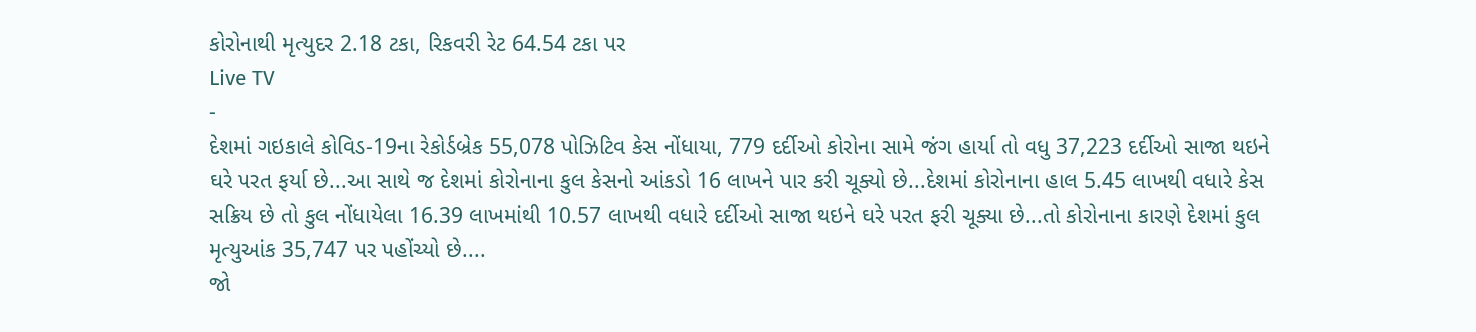કોરોનાથી મૃત્યુદર 2.18 ટકા, રિકવરી રેટ 64.54 ટકા પર
Live TV
-
દેશમાં ગઇકાલે કોવિડ-19ના રેકોર્ડબ્રેક 55,078 પોઝિટિવ કેસ નોંધાયા, 779 દર્દીઓ કોરોના સામે જંગ હાર્યા તો વધુ 37,223 દર્દીઓ સાજા થઇને ઘરે પરત ફર્યા છે...આ સાથે જ દેશમાં કોરોનાના કુલ કેસનો આંકડો 16 લાખને પાર કરી ચૂક્યો છે...દેશમાં કોરોનાના હાલ 5.45 લાખથી વધારે કેસ સક્રિય છે તો કુલ નોંધાયેલા 16.39 લાખમાંથી 10.57 લાખથી વધારે દર્દીઓ સાજા થઇને ઘરે પરત ફરી ચૂક્યા છે...તો કોરોનાના કારણે દેશમાં કુલ મૃત્યુઆંક 35,747 પર પહોંચ્યો છે....
જો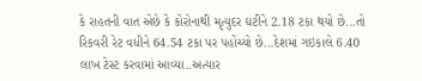કે રાહતની વાત એછે કે કોરોનાથી મૃત્યુદર ઘટીને 2.18 ટકા થયો છે...તો રિકવરી રેટ વધીને 64.54 ટકા પર પહોંચ્યો છે...દેશમાં ગઇકાલે 6.40 લાખ ટેસ્ટ કરવામાં આવ્યા..અત્યાર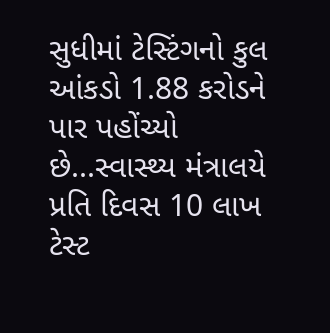સુધીમાં ટેસ્ટિંગનો કુલ આંકડો 1.88 કરોડને પાર પહોંચ્યો છે...સ્વાસ્થ્ય મંત્રાલયે પ્રતિ દિવસ 10 લાખ ટેસ્ટ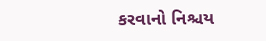કરવાનો નિશ્ચય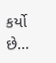કર્યો છે...